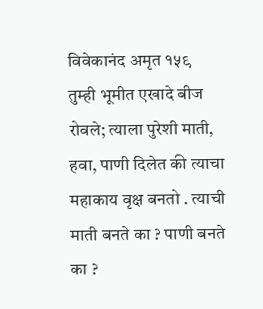विवेकानंद अमृत १५९
तुम्ही भूमीत एखादे बीज रोवले; त्याला पुरेशी माती, हवा, पाणी दिलेत की त्याचा महाकाय वृक्ष बनतो . त्याची माती बनते का ? पाणी बनते का ?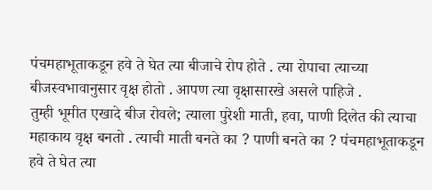पंचमहाभूताकडून हवे ते घेत त्या बीजाचे रोप होते . त्या रोपाचा त्याच्या बीजस्वभावानुसार वृक्ष होतो . आपण त्या वृक्षासारखे असले पाहिजे .
तुम्ही भूमीत एखादे बीज रोवले; त्याला पुरेशी माती, हवा, पाणी दिलेत की त्याचा महाकाय वृक्ष बनतो . त्याची माती बनते का ? पाणी बनते का ? पंचमहाभूताकडून हवे ते घेत त्या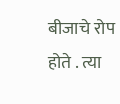बीजाचे रोप होते . त्या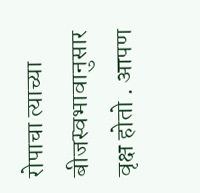रोपाचा त्याच्या बीजस्वभावानुसार वृक्ष होतो . आपण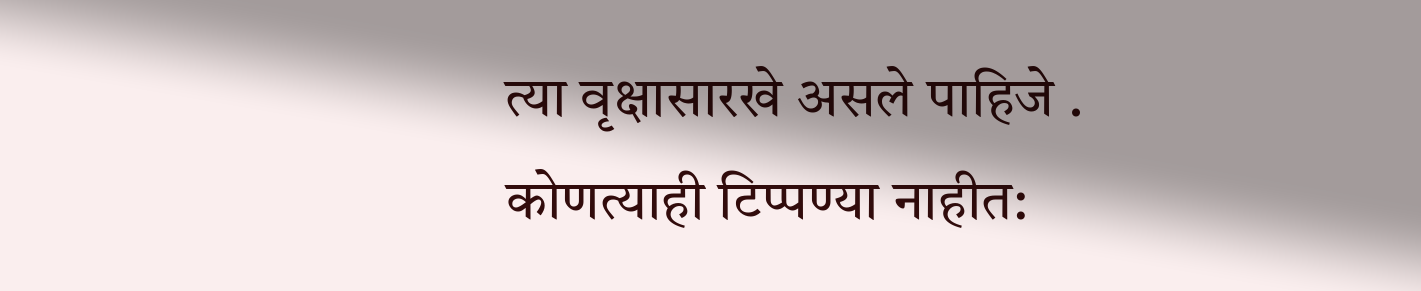त्या वृक्षासारखे असले पाहिजे .
कोणत्याही टिप्पण्या नाहीत: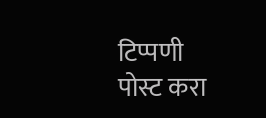टिप्पणी पोस्ट करा